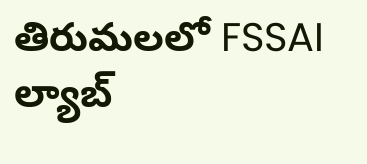తిరుమలలో FSSAI ల్యాబ్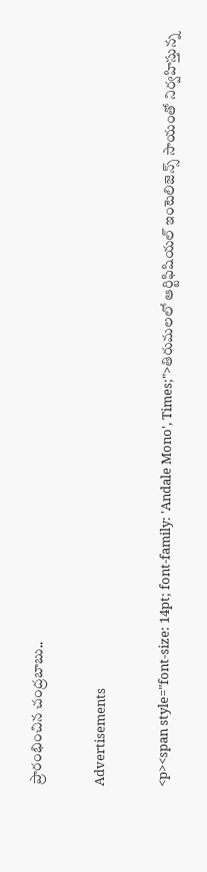ప్రారంభించిన చంద్రబాబు..

Advertisements

<p><span style="font-size: 14pt; font-family: 'Andale Mono', Times;">తిరుమలలో ఆర్టిఫిషియల్ ఇంటెలిజెన్స్ సాయంతో నిర్వహిస్తున్న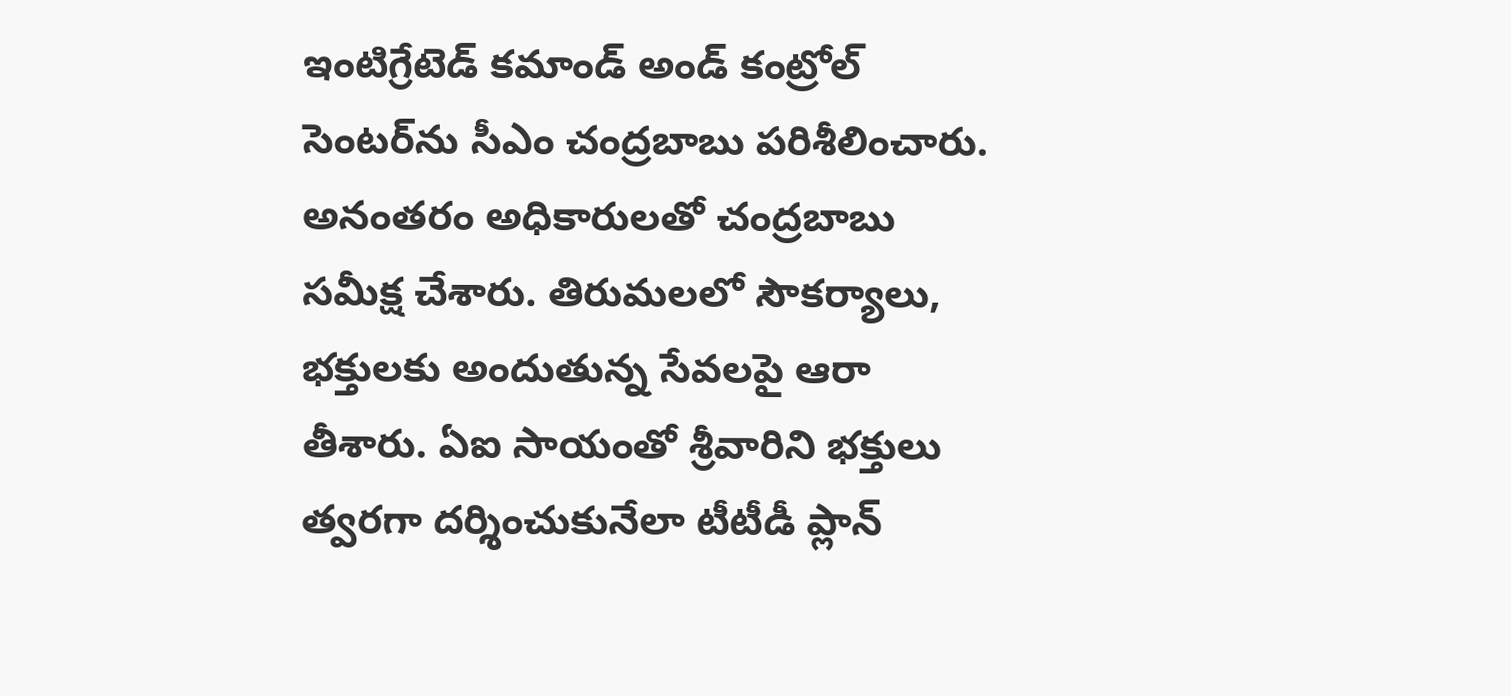ఇంటిగ్రేటెడ్ కమాండ్ అండ్ కంట్రోల్ సెంటర్‌ను సీఎం చంద్రబాబు పరిశీలించారు. అనంతరం అధికారులతో చంద్రబాబు సమీక్ష చేశారు. తిరుమలలో సౌకర్యాలు, భక్తులకు అందుతున్న సేవలపై ఆరా తీశారు. ఏఐ సాయంతో శ్రీవారిని భక్తులు త్వరగా దర్శించుకునేలా టీటీడీ ప్లాన్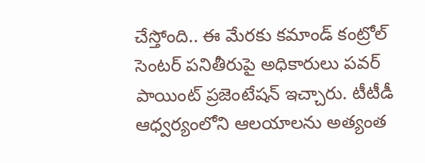చేస్తోంది.. ఈ మేరకు కమాండ్ కంట్రోల్ సెంటర్‌ పనితీరుపై అధికారులు పవర్ పాయింట్ ప్రజెంటేషన్ ఇచ్చారు. టీటీడీ ఆధ్వర్యంలోని ఆలయాలను అత్యంత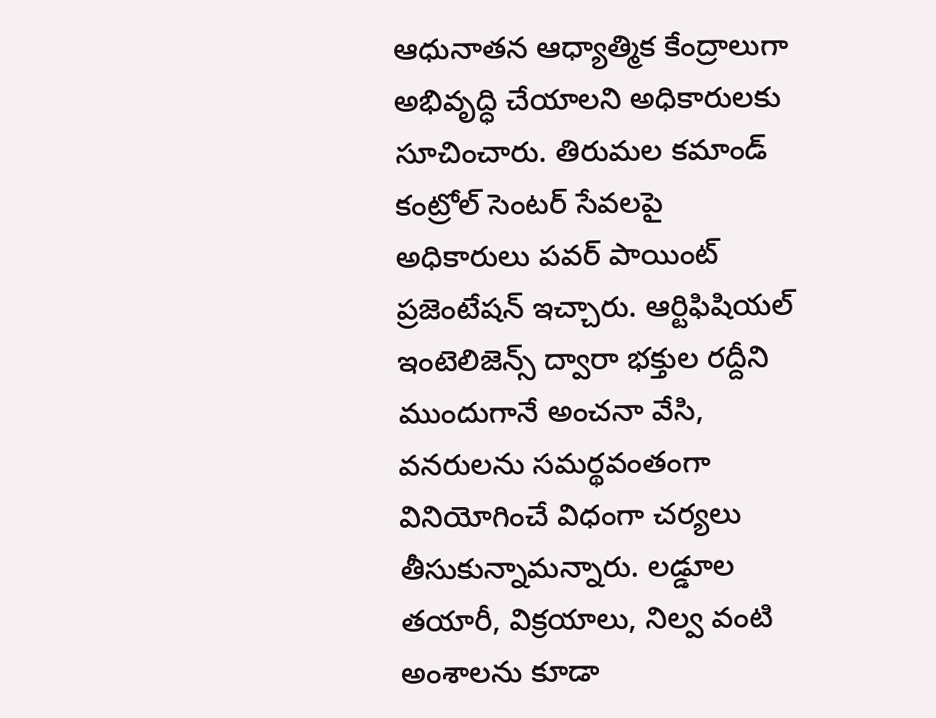ఆధునాతన ఆధ్యాత్మిక కేంద్రాలుగా అభివృద్ధి చేయాలని అధికారులకు సూచించారు. తిరుమల కమాండ్ కంట్రోల్ సెంటర్ సేవలపై అధికారులు పవర్ పాయింట్ ప్రజెంటేషన్ ఇచ్చారు. ఆర్టిఫిషియల్ ఇంటెలిజెన్స్ ద్వారా భక్తుల రద్దీని ముందుగానే అంచనా వేసి, వనరులను సమర్థవంతంగా వినియోగించే విధంగా చర్యలు తీసుకున్నామన్నారు. లడ్డూల తయారీ, విక్రయాలు, నిల్వ వంటి అంశాలను కూడా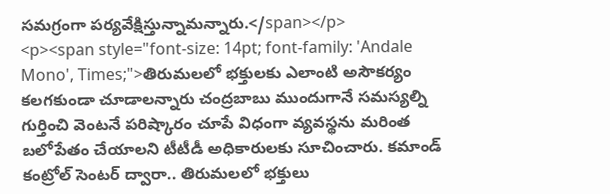సమగ్రంగా పర్యవేక్షిస్తున్నామన్నారు.</span></p>
<p><span style="font-size: 14pt; font-family: 'Andale Mono', Times;">తిరుమలలో భక్తులకు ఎలాంటి అసౌకర్యం కలగకుండా చూడాలన్నారు చంద్రబాబు ముందుగానే సమస్యల్ని గుర్తించి వెంటనే పరిష్కారం చూపే విధంగా వ్యవస్థను మరింత బలోపేతం చేయాలని టీటీడీ అధికారులకు సూచించారు. కమాండ్ కంట్రోల్ సెంటర్ ద్వారా.. తిరుమలలో భక్తులు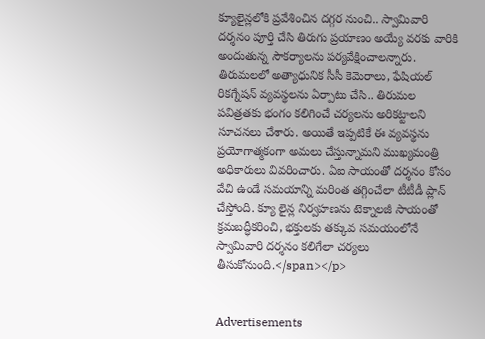క్యూలైన్లలోకి ప్రవేశించిన దగ్గర నుంచి.. స్వామివారి దర్శనం పూర్తి చేసి తిరుగు ప్రయాణం అయ్యే వరకు వారికి అందుతున్న సౌకర్యాలను పర్యవేక్షించాలన్నారు. తిరుమలలో అత్యాధునిక సీసీ కెమెరాలు, ఫేషియల్ రికగ్నేషన్ వ్యవస్థలను ఏర్పాటు చేసి.. తిరుమల పవిత్రతకు భంగం కలిగించే చర్యలను అరికట్టాలని సూచనలు చేశారు. అయితే ఇప్పటికే ఈ వ్యవస్థను ప్రయోగాత్మకంగా అమలు చేస్తున్నామని ముఖ్యమంత్రి అధికారులు వివరించారు. ఏఐ సాయంతో దర్శనం కోసం వేచి ఉండే సమయాన్ని మరింత తగ్గించేలా టీటీడీ ప్లాన్ చేస్తోంది. క్యూ లైన్ల నిర్వహణను టెక్నాలజీ సాయంతో క్రమబద్ధీకరించి, భక్తులకు తక్కువ సమయంలోనే స్వామివారి దర్శనం కలిగేలా చర్యలు తీసుకోనుంది.</span></p>


Advertisements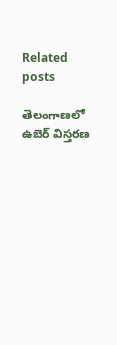Related posts

తెలంగాణలో ఉబెర్ విస్తరణ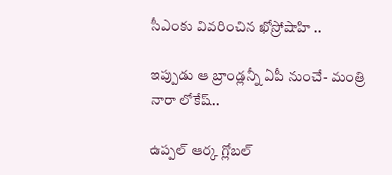సీఎంకు వివరించిన ఖోస్రోషాహి ..

ఇప్పుడు ఆ బ్రాండ్లన్నీ ఏపీ నుంచే- మంత్రి నారా లోకేష్..

ఉప్పల్‌ ఆర్క గ్లోబల్‌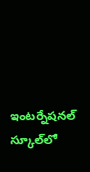ఇంటర్నేషనల్‌ స్కూల్‌లో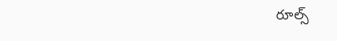రూల్స్‌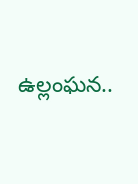ఉల్లంఘన..